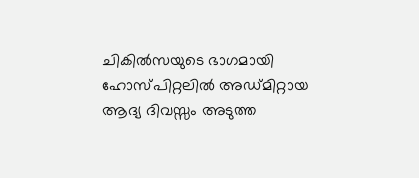ചികിൽസയുടെ ഭാഗമായി ഹോസ്പിറ്റലിൽ അഡ്മിറ്റായ ആദ്യ ദിവസ്സം അടുത്ത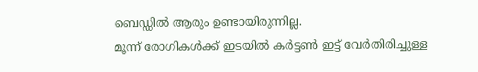ബെഡ്ഡിൽ ആരും ഉണ്ടായിരുന്നില്ല.
മൂന്ന് രോഗികൾക്ക് ഇടയിൽ കർട്ടൺ ഇട്ട് വേർതിരിച്ചുള്ള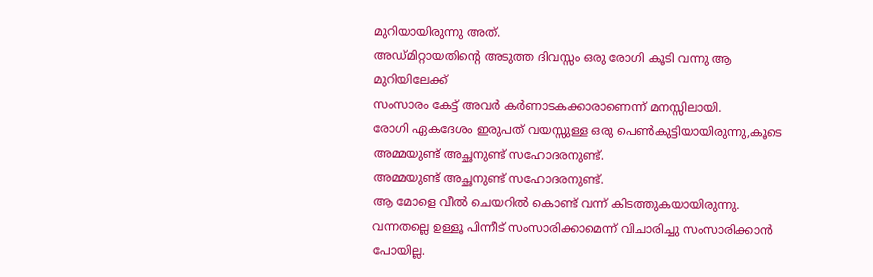മുറിയായിരുന്നു അത്.
അഡ്മിറ്റായതിന്റെ അടുത്ത ദിവസ്സം ഒരു രോഗി കൂടി വന്നു ആ മുറിയിലേക്ക്
സംസാരം കേട്ട് അവർ കർണാടകക്കാരാണെന്ന് മനസ്സിലായി.
രോഗി ഏകദേശം ഇരുപത് വയസ്സുള്ള ഒരു പെൺകുട്ടിയായിരുന്നു,കൂടെ
അമ്മയുണ്ട് അച്ഛനുണ്ട് സഹോദരനുണ്ട്.
അമ്മയുണ്ട് അച്ഛനുണ്ട് സഹോദരനുണ്ട്.
ആ മോളെ വീൽ ചെയറിൽ കൊണ്ട് വന്ന് കിടത്തുകയായിരുന്നു.
വന്നതല്ലെ ഉള്ളൂ പിന്നീട് സംസാരിക്കാമെന്ന് വിചാരിച്ചു സംസാരിക്കാൻ പോയില്ല.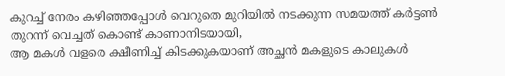കുറച്ച് നേരം കഴിഞ്ഞപ്പോൾ വെറുതെ മുറിയിൽ നടക്കുന്ന സമയത്ത് കർട്ടൺ തുറന്ന് വെച്ചത് കൊണ്ട് കാണാനിടയായി,
ആ മകൾ വളരെ ക്ഷീണിച്ച് കിടക്കുകയാണ് അച്ഛൻ മകളുടെ കാലുകൾ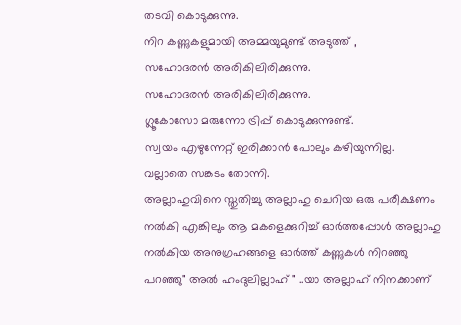തടവി കൊടുക്കുന്നു.
നിറ കണ്ണുകളുമായി അമ്മയുമുണ്ട് അടുത്ത് ,
സഹോദരൻ അരികിലിരിക്കുന്നു.
സഹോദരൻ അരികിലിരിക്കുന്നു.
ഗ്ലൂകോസോ മരുന്നോ ട്രിപ്പ് കൊടുക്കുന്നുണ്ട്.
സ്വയം എഴുന്നേറ്റ് ഇരിക്കാൻ പോലും കഴിയുന്നില്ല.
വല്ലാതെ സങ്കടം തോന്നി.
അല്ലാഹുവിനെ സ്തുതിച്ചു അല്ലാഹു ചെറിയ ഒരു പരീക്ഷണം നൽകി എങ്കിലും ആ മകളെക്കുറിച്ച് ഓർത്തപ്പോൾ അല്ലാഹു നൽകിയ അനുഗ്രഹങ്ങളെ ഓർത്ത് കണ്ണുകൾ നിറഞ്ഞു പറഞ്ഞു" അൽ ഹംദുലില്ലാഹ് " ..യാ അല്ലാഹ് നിനക്കാണ്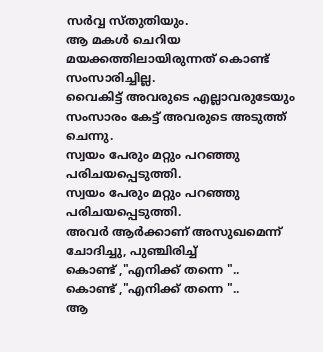സർവ്വ സ്തുതിയും.
ആ മകൾ ചെറിയ മയക്കത്തിലായിരുന്നത് കൊണ്ട് സംസാരിച്ചില്ല.
വൈകിട്ട് അവരുടെ എല്ലാവരുടേയും സംസാരം കേട്ട് അവരുടെ അടുത്ത് ചെന്നു.
സ്വയം പേരും മറ്റും പറഞ്ഞു പരിചയപ്പെടുത്തി.
സ്വയം പേരും മറ്റും പറഞ്ഞു പരിചയപ്പെടുത്തി.
അവർ ആർക്കാണ് അസുഖമെന്ന് ചോദിച്ചു, പുഞ്ചിരിച്ച്
കൊണ്ട് ,"എനിക്ക് തന്നെ "..
കൊണ്ട് ,"എനിക്ക് തന്നെ "..
ആ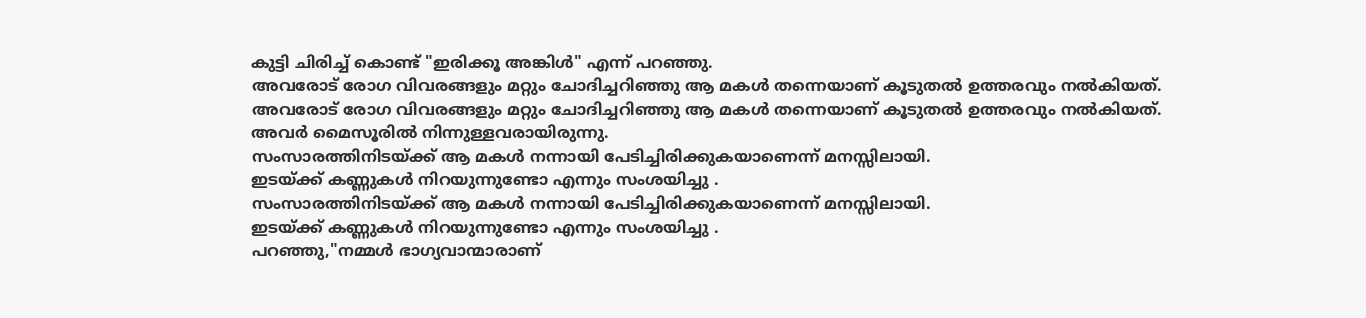കുട്ടി ചിരിച്ച് കൊണ്ട് "ഇരിക്കൂ അങ്കിൾ" എന്ന് പറഞ്ഞു.
അവരോട് രോഗ വിവരങ്ങളും മറ്റും ചോദിച്ചറിഞ്ഞു ആ മകൾ തന്നെയാണ് കൂടുതൽ ഉത്തരവും നൽകിയത്.
അവരോട് രോഗ വിവരങ്ങളും മറ്റും ചോദിച്ചറിഞ്ഞു ആ മകൾ തന്നെയാണ് കൂടുതൽ ഉത്തരവും നൽകിയത്.
അവർ മൈസൂരിൽ നിന്നുള്ളവരായിരുന്നു.
സംസാരത്തിനിടയ്ക്ക് ആ മകൾ നന്നായി പേടിച്ചിരിക്കുകയാണെന്ന് മനസ്സിലായി.
ഇടയ്ക്ക് കണ്ണുകൾ നിറയുന്നുണ്ടോ എന്നും സംശയിച്ചു .
സംസാരത്തിനിടയ്ക്ക് ആ മകൾ നന്നായി പേടിച്ചിരിക്കുകയാണെന്ന് മനസ്സിലായി.
ഇടയ്ക്ക് കണ്ണുകൾ നിറയുന്നുണ്ടോ എന്നും സംശയിച്ചു .
പറഞ്ഞു,"നമ്മൾ ഭാഗ്യവാന്മാരാണ്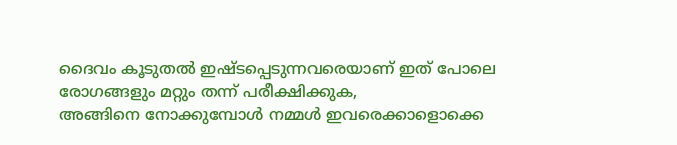ദൈവം കൂടുതൽ ഇഷ്ടപ്പെടുന്നവരെയാണ് ഇത് പോലെ രോഗങ്ങളും മറ്റും തന്ന് പരീക്ഷിക്കുക,
അങ്ങിനെ നോക്കുമ്പോൾ നമ്മൾ ഇവരെക്കാളൊക്കെ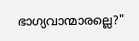ഭാഗ്യവാന്മാരല്ലെ?"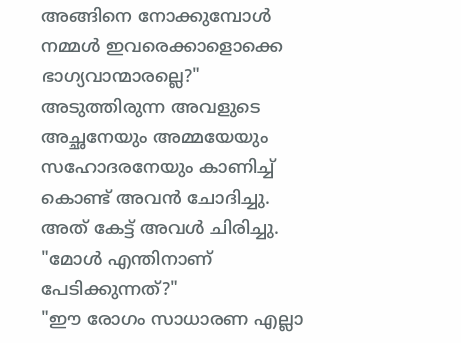അങ്ങിനെ നോക്കുമ്പോൾ നമ്മൾ ഇവരെക്കാളൊക്കെ ഭാഗ്യവാന്മാരല്ലെ?"
അടുത്തിരുന്ന അവളുടെ അച്ഛനേയും അമ്മയേയും സഹോദരനേയും കാണിച്ച് കൊണ്ട് അവൻ ചോദിച്ചു.
അത് കേട്ട് അവൾ ചിരിച്ചു.
"മോൾ എന്തിനാണ് പേടിക്കുന്നത്?"
"ഈ രോഗം സാധാരണ എല്ലാ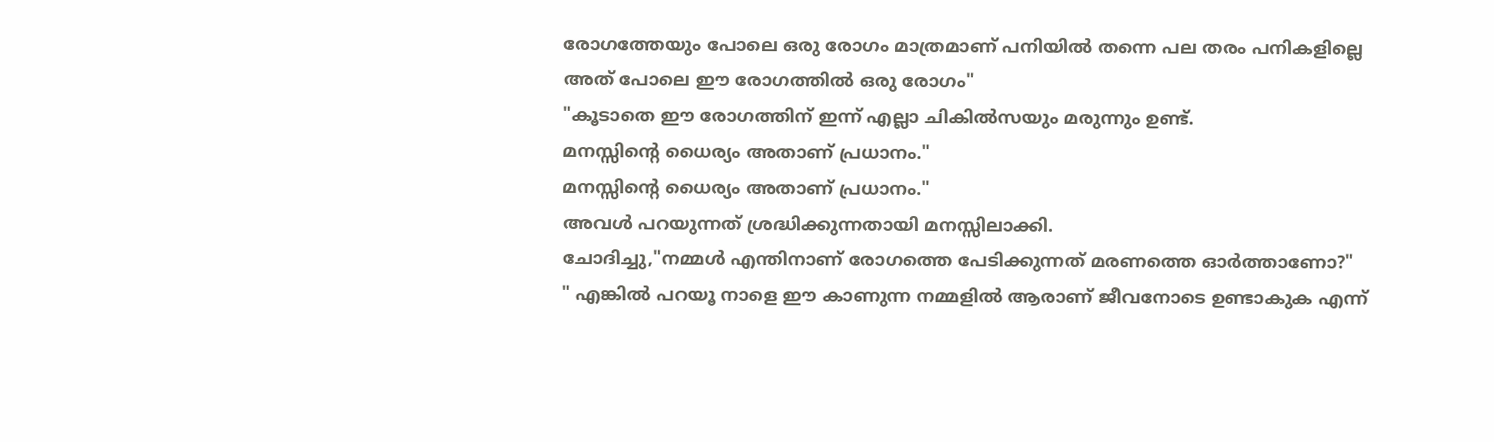രോഗത്തേയും പോലെ ഒരു രോഗം മാത്രമാണ് പനിയിൽ തന്നെ പല തരം പനികളില്ലെ അത് പോലെ ഈ രോഗത്തിൽ ഒരു രോഗം"
"കൂടാതെ ഈ രോഗത്തിന് ഇന്ന് എല്ലാ ചികിൽസയും മരുന്നും ഉണ്ട്.
മനസ്സിന്റെ ധൈര്യം അതാണ് പ്രധാനം."
മനസ്സിന്റെ ധൈര്യം അതാണ് പ്രധാനം."
അവൾ പറയുന്നത് ശ്രദ്ധിക്കുന്നതായി മനസ്സിലാക്കി.
ചോദിച്ചു,"നമ്മൾ എന്തിനാണ് രോഗത്തെ പേടിക്കുന്നത് മരണത്തെ ഓർത്താണോ?"
" എങ്കിൽ പറയൂ നാളെ ഈ കാണുന്ന നമ്മളിൽ ആരാണ് ജീവനോടെ ഉണ്ടാകുക എന്ന്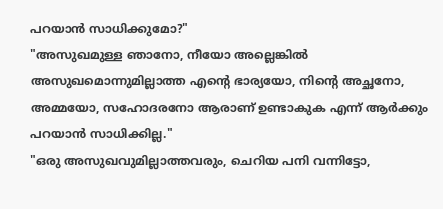പറയാൻ സാധിക്കുമോ?"
"അസുഖമുള്ള ഞാനോ, നീയോ അല്ലെങ്കിൽ അസുഖമൊന്നുമില്ലാത്ത എന്റെ ഭാര്യയോ, നിന്റെ അച്ഛനോ, അമ്മയോ, സഹോദരനോ ആരാണ് ഉണ്ടാകുക എന്ന് ആർക്കും പറയാൻ സാധിക്കില്ല."
"ഒരു അസുഖവുമില്ലാത്തവരും, ചെറിയ പനി വന്നിട്ടോ,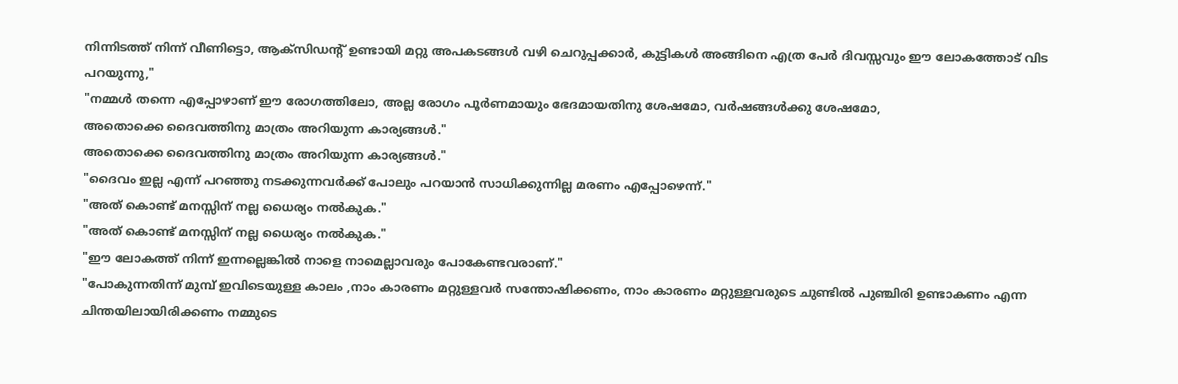നിന്നിടത്ത് നിന്ന് വീണിട്ടൊ, ആക്സിഡന്റ് ഉണ്ടായി മറ്റു അപകടങ്ങൾ വഴി ചെറുപ്പക്കാർ, കുട്ടികൾ അങ്ങിനെ എത്ര പേർ ദിവസ്സവും ഈ ലോകത്തോട് വിട പറയുന്നു,"
"നമ്മൾ തന്നെ എപ്പോഴാണ് ഈ രോഗത്തിലോ, അല്ല രോഗം പൂർണമായും ഭേദമായതിനു ശേഷമോ, വർഷങ്ങൾക്കു ശേഷമോ,
അതൊക്കെ ദൈവത്തിനു മാത്രം അറിയുന്ന കാര്യങ്ങൾ."
അതൊക്കെ ദൈവത്തിനു മാത്രം അറിയുന്ന കാര്യങ്ങൾ."
"ദൈവം ഇല്ല എന്ന് പറഞ്ഞു നടക്കുന്നവർക്ക് പോലും പറയാൻ സാധിക്കുന്നില്ല മരണം എപ്പോഴെന്ന്."
"അത് കൊണ്ട് മനസ്സിന് നല്ല ധൈര്യം നൽകുക."
"അത് കൊണ്ട് മനസ്സിന് നല്ല ധൈര്യം നൽകുക."
"ഈ ലോകത്ത് നിന്ന് ഇന്നല്ലെങ്കിൽ നാളെ നാമെല്ലാവരും പോകേണ്ടവരാണ്."
"പോകുന്നതിന്ന് മുമ്പ് ഇവിടെയുള്ള കാലം ,നാം കാരണം മറ്റുള്ളവർ സന്തോഷിക്കണം, നാം കാരണം മറ്റുള്ളവരുടെ ചുണ്ടിൽ പുഞ്ചിരി ഉണ്ടാകണം എന്ന ചിന്തയിലായിരിക്കണം നമ്മുടെ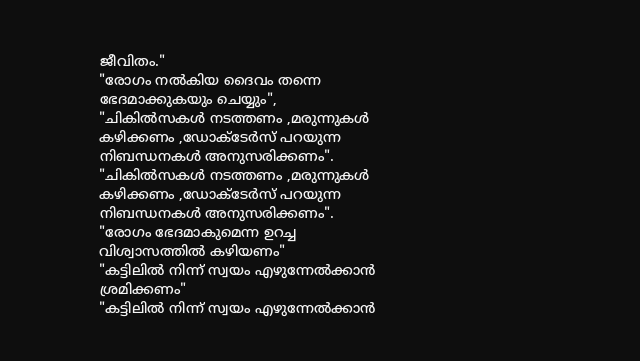ജീവിതം."
"രോഗം നൽകിയ ദൈവം തന്നെ ഭേദമാക്കുകയും ചെയ്യും",
"ചികിൽസകൾ നടത്തണം ,മരുന്നുകൾ കഴിക്കണം ,ഡോക്ടേർസ് പറയുന്ന നിബന്ധനകൾ അനുസരിക്കണം".
"ചികിൽസകൾ നടത്തണം ,മരുന്നുകൾ കഴിക്കണം ,ഡോക്ടേർസ് പറയുന്ന നിബന്ധനകൾ അനുസരിക്കണം".
"രോഗം ഭേദമാകുമെന്ന ഉറച്ച വിശ്വാസത്തിൽ കഴിയണം"
"കട്ടിലിൽ നിന്ന് സ്വയം എഴുന്നേൽക്കാൻ ശ്രമിക്കണം"
"കട്ടിലിൽ നിന്ന് സ്വയം എഴുന്നേൽക്കാൻ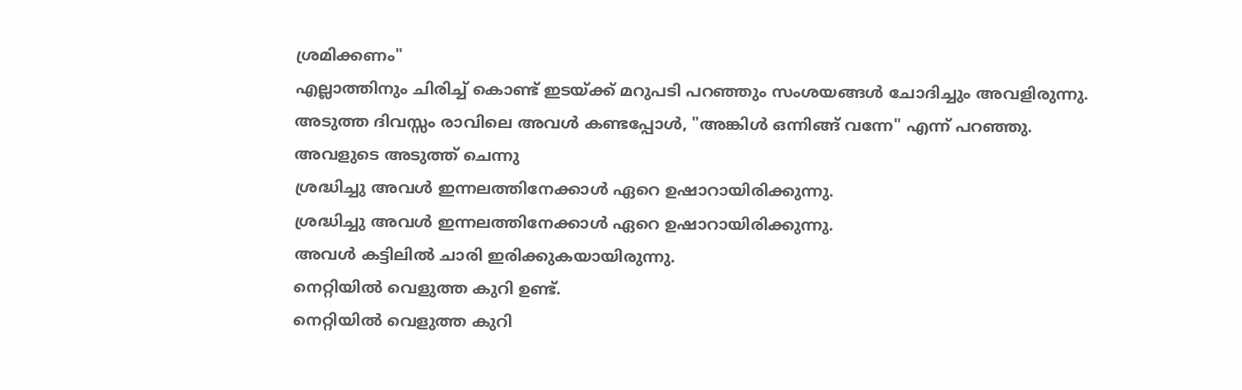ശ്രമിക്കണം"
എല്ലാത്തിനും ചിരിച്ച് കൊണ്ട് ഇടയ്ക്ക് മറുപടി പറഞ്ഞും സംശയങ്ങൾ ചോദിച്ചും അവളിരുന്നു.
അടുത്ത ദിവസ്സം രാവിലെ അവൾ കണ്ടപ്പോൾ, "അങ്കിൾ ഒന്നിങ്ങ് വന്നേ" എന്ന് പറഞ്ഞു.
അവളുടെ അടുത്ത് ചെന്നു
ശ്രദ്ധിച്ചു അവൾ ഇന്നലത്തിനേക്കാൾ ഏറെ ഉഷാറായിരിക്കുന്നു.
ശ്രദ്ധിച്ചു അവൾ ഇന്നലത്തിനേക്കാൾ ഏറെ ഉഷാറായിരിക്കുന്നു.
അവൾ കട്ടിലിൽ ചാരി ഇരിക്കുകയായിരുന്നു.
നെറ്റിയിൽ വെളുത്ത കുറി ഉണ്ട്.
നെറ്റിയിൽ വെളുത്ത കുറി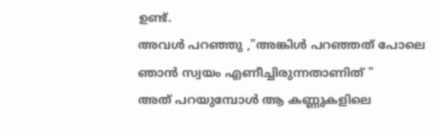ഉണ്ട്.
അവൾ പറഞ്ഞു ,"അങ്കിൾ പറഞ്ഞത് പോലെ ഞാൻ സ്വയം എണീച്ചിരുന്നതാണിത് "
അത് പറയുമ്പോൾ ആ കണ്ണുകളിലെ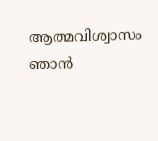ആത്മവിശ്വാസം ഞാൻ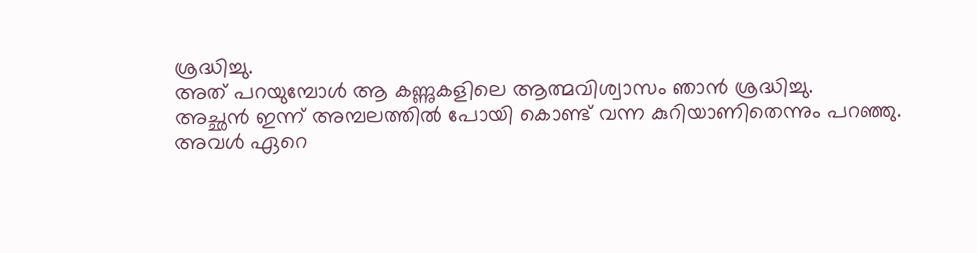ശ്രദ്ധിച്ചു.
അത് പറയുമ്പോൾ ആ കണ്ണുകളിലെ ആത്മവിശ്വാസം ഞാൻ ശ്രദ്ധിച്ചു.
അച്ഛൻ ഇന്ന് അമ്പലത്തിൽ പോയി കൊണ്ട് വന്ന കുറിയാണിതെന്നും പറഞ്ഞു.
അവൾ ഏറെ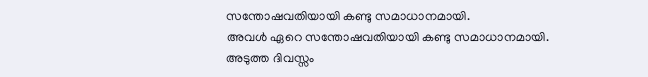സന്തോഷവതിയായി കണ്ടു സമാധാനമായി.
അവൾ ഏറെ സന്തോഷവതിയായി കണ്ടു സമാധാനമായി.
അടുത്ത ദിവസ്സം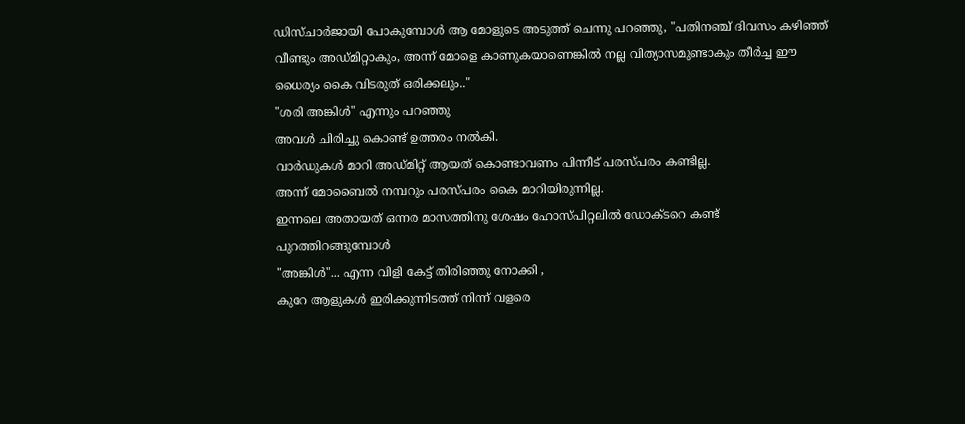ഡിസ്ചാർജായി പോകുമ്പോൾ ആ മോളുടെ അടുത്ത് ചെന്നു പറഞ്ഞു, "പതിനഞ്ച് ദിവസം കഴിഞ്ഞ് വീണ്ടും അഡ്മിറ്റാകും, അന്ന് മോളെ കാണുകയാണെങ്കിൽ നല്ല വിത്യാസമുണ്ടാകും തീർച്ച ഈ ധൈര്യം കൈ വിടരുത് ഒരിക്കലും.."
"ശരി അങ്കിൾ" എന്നും പറഞ്ഞു
അവൾ ചിരിച്ചു കൊണ്ട് ഉത്തരം നൽകി.
വാർഡുകൾ മാറി അഡ്മിറ്റ് ആയത് കൊണ്ടാവണം പിന്നീട് പരസ്പരം കണ്ടില്ല.
അന്ന് മോബൈൽ നമ്പറും പരസ്പരം കൈ മാറിയിരുന്നില്ല.
ഇന്നലെ അതായത് ഒന്നര മാസത്തിനു ശേഷം ഹോസ്പിറ്റലിൽ ഡോക്ടറെ കണ്ട് പുറത്തിറങ്ങുമ്പോൾ
"അങ്കിൾ"... എന്ന വിളി കേട്ട് തിരിഞ്ഞു നോക്കി ,
കുറേ ആളുകൾ ഇരിക്കുന്നിടത്ത് നിന്ന് വളരെ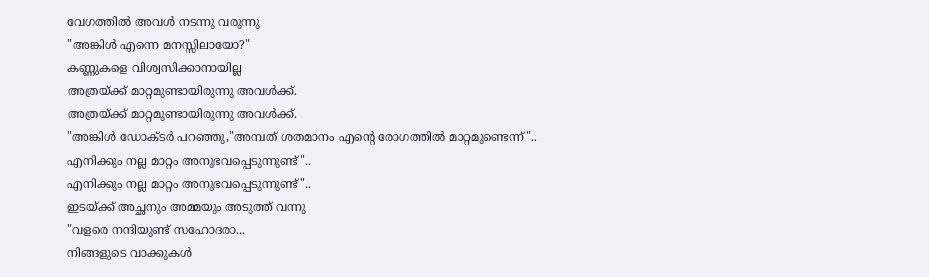വേഗത്തിൽ അവൾ നടന്നു വരുന്നു
"അങ്കിൾ എന്നെ മനസ്സിലായോ?"
കണ്ണുകളെ വിശ്വസിക്കാനായില്ല
അത്രയ്ക്ക് മാറ്റമുണ്ടായിരുന്നു അവൾക്ക്.
അത്രയ്ക്ക് മാറ്റമുണ്ടായിരുന്നു അവൾക്ക്.
"അങ്കിൾ ഡോക്ടർ പറഞ്ഞു,"അമ്പത് ശതമാനം എന്റെ രോഗത്തിൽ മാറ്റമുണ്ടെന്ന്"..
എനിക്കും നല്ല മാറ്റം അനുഭവപ്പെടുന്നുണ്ട്"..
എനിക്കും നല്ല മാറ്റം അനുഭവപ്പെടുന്നുണ്ട്"..
ഇടയ്ക്ക് അച്ഛനും അമ്മയും അടുത്ത് വന്നു
"വളരെ നന്ദിയുണ്ട് സഹോദരാ...
നിങ്ങളുടെ വാക്കുകൾ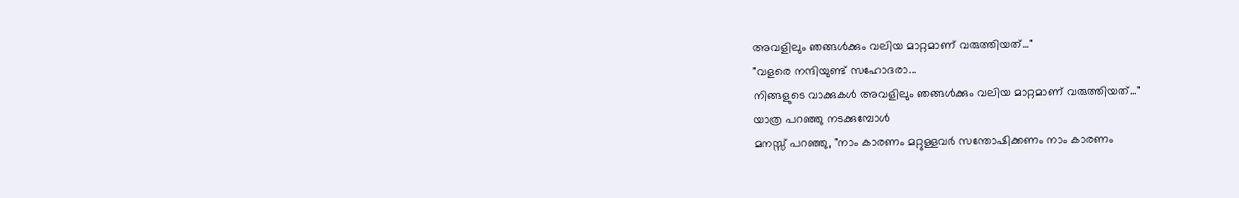അവളിലും ഞങ്ങൾക്കും വലിയ മാറ്റമാണ് വരുത്തിയത്..."
"വളരെ നന്ദിയുണ്ട് സഹോദരാ...
നിങ്ങളുടെ വാക്കുകൾ അവളിലും ഞങ്ങൾക്കും വലിയ മാറ്റമാണ് വരുത്തിയത്..."
യാത്ര പറഞ്ഞു നടക്കുമ്പോൾ
മനസ്സ് പറഞ്ഞു, "നാം കാരണം മറ്റുള്ളവർ സന്തോഷിക്കണം നാം കാരണം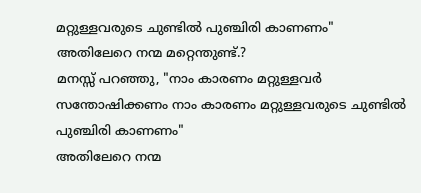മറ്റുള്ളവരുടെ ചുണ്ടിൽ പുഞ്ചിരി കാണണം"
അതിലേറെ നന്മ മറ്റെന്തുണ്ട്.?
മനസ്സ് പറഞ്ഞു, "നാം കാരണം മറ്റുള്ളവർ സന്തോഷിക്കണം നാം കാരണം മറ്റുള്ളവരുടെ ചുണ്ടിൽ പുഞ്ചിരി കാണണം"
അതിലേറെ നന്മ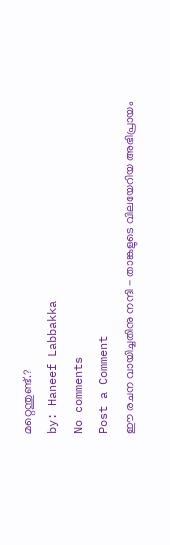മറ്റെന്തുണ്ട്.?
by: Haneef Labbakka
No comments
Post a Comment
ഈ രചന വായിച്ചതിനു നന്ദി - താങ്കളുടെ വിലയേറിയ അഭിപ്രായം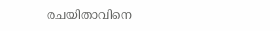രചയിതാവിനെ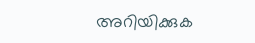അറിയിക്കുക